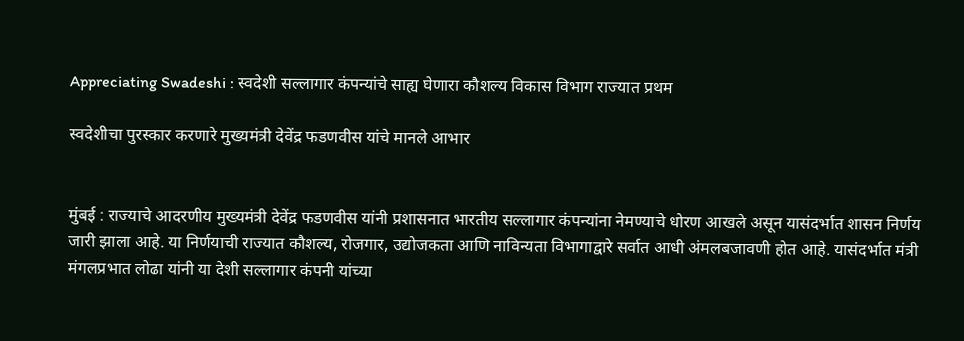Appreciating Swadeshi : स्वदेशी सल्लागार कंपन्यांचे साह्य घेणारा कौशल्य विकास विभाग राज्यात प्रथम

स्वदेशीचा पुरस्कार करणारे मुख्यमंत्री देवेंद्र फडणवीस यांचे मानले आभार


मुंबई : राज्याचे आदरणीय मुख्यमंत्री देवेंद्र फडणवीस यांनी प्रशासनात भारतीय सल्लागार कंपन्यांना नेमण्याचे धोरण आखले असून यासंदर्भात शासन निर्णय जारी झाला आहे. या निर्णयाची राज्यात कौशल्य, रोजगार, उद्योजकता आणि नाविन्यता विभागाद्वारे सर्वात आधी अंमलबजावणी होत आहे. यासंदर्भात मंत्री मंगलप्रभात लोढा यांनी या देशी सल्लागार कंपनी यांच्या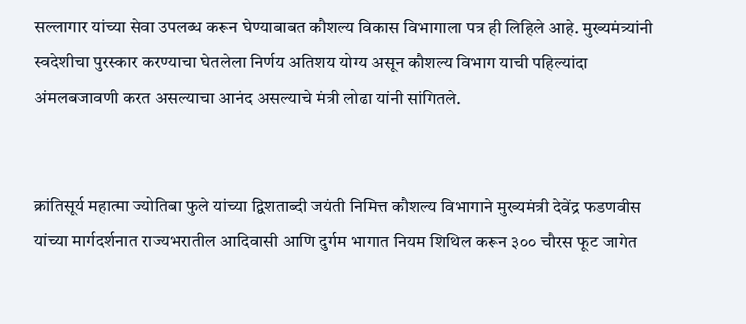सल्लागार यांच्या सेवा उपलब्ध करून घेण्याबाबत कौशल्य विकास विभागाला पत्र ही लिहिले आहे. मुख्यमंत्र्यांनी स्वदेशीचा पुरस्कार करण्याचा घेतलेला निर्णय अतिशय योग्य असून कौशल्य विभाग याची पहिल्यांदा अंमलबजावणी करत असल्याचा आनंद असल्याचे मंत्री लोढा यांनी सांगितले.


क्रांतिसूर्य महात्मा ज्योतिबा फुले यांच्या द्विशताब्दी जयंती निमित्त कौशल्य विभागाने मुख्यमंत्री देवेंद्र फडणवीस यांच्या मार्गदर्शनात राज्यभरातील आदिवासी आणि दुर्गम भागात नियम शिथिल करून ३०० चौरस फूट जागेत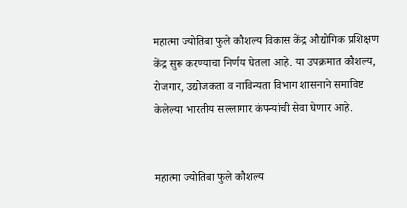महात्मा ज्योतिबा फुले कौशल्य विकास केंद्र औद्योगिक प्रशिक्षण केंद्र सुरू करण्याचा निर्णय घेतला आहे. या उपक्रमात कौशल्य, रोजगार, उद्योजकता व नाविन्यता विभाग शासनाने समाविष्ट केलेल्या भारतीय सल्लागार कंपन्यांची सेवा घेणार आहे.


महात्मा ज्योतिबा फुले कौशल्य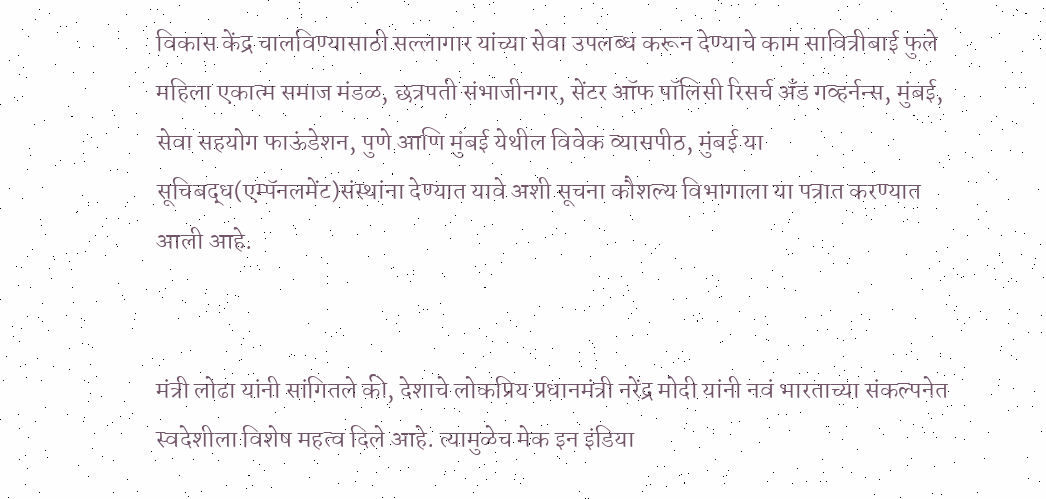विकास केंद्र चालविण्यासाठी सल्लागार यांच्या सेवा उपलब्ध करून देण्याचे काम सावित्रीबाई फुले महिला एकात्म समाज मंडळ, छत्रपती संभाजीनगर, सेंटर ऑफ पॉलिसी रिसर्च अँड गव्हर्नन्स, मुंबई, सेवा सहयोग फाऊंडेशन, पुणे आणि मुंबई येथील विवेक व्यासपीठ, मुंबई या सूचिबद्ध(एम्पॅनलमेंट)संस्थांना देण्यात यावे अशी सूचना कौशल्य विभागाला या पत्रात करण्यात आली आहे.


मंत्री लोढा यांनी सांगितले की, देशाचे लोकप्रिय प्रधानमंत्री नरेंद्र मोदी यांनी नवं भारताच्या संकल्पनेत स्वदेशीला विशेष महत्व दिले आहे. त्यामुळेच मेक इन इंडिया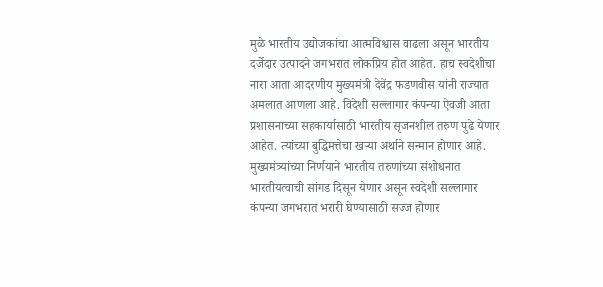मुळे भारतीय उद्योजकांचा आत्मविश्वास वाढला असून भारतीय दर्जेदार उत्पादने जगभरात लोकप्रिय होत आहेत. हाच स्वदेशीचा नारा आता आदरणीय मुख्यमंत्री देवेंद्र फडणवीस यांनी राज्यात अमलात आणला आहे. विदेशी सल्लागार कंपन्या ऐवजी आता प्रशासनाच्या सहकार्यासाठी भारतीय सृजनशील तरुण पुढे येणार आहेत. त्यांच्या बुद्धिमत्तेचा खऱ्या अर्थाने सन्मान होणार आहे. मुख्यमंत्र्यांच्या निर्णयाने भारतीय तरुणांच्या संशोधनात भारतीयत्वाची सांगड दिसून येणार असून स्वदेशी सल्लागार कंपन्या जगभरात भरारी घेण्यासाठी सज्ज होणार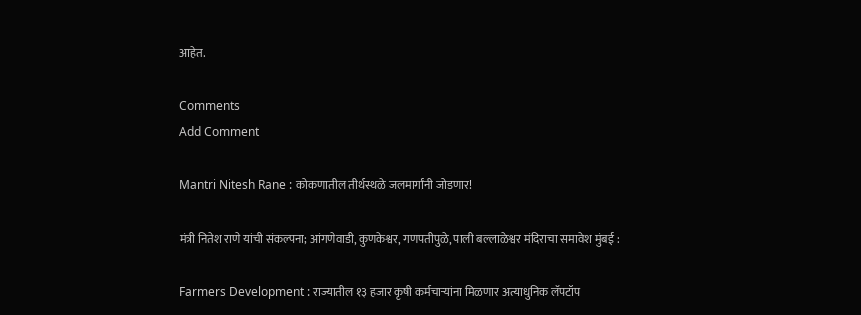आहेत.

Comments
Add Comment

Mantri Nitesh Rane : कोकणातील तीर्थस्थळे जलमार्गांनी जोडणार!

मंत्री नितेश राणे यांची संकल्पना; आंगणेवाडी, कुणकेश्वर, गणपतीपुळे, पाली बल्लाळेश्वर मंदिराचा समावेश मुंबई :

Farmers Development : राज्यातील १३ हजार कृषी कर्मचाऱ्यांना मिळणार अत्याधुनिक लॅपटॉप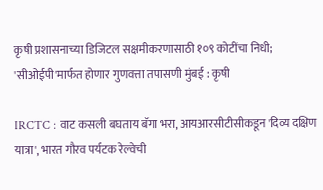कृषी प्रशासनाच्या डिजिटल सक्षमीकरणासाठी १०९ कोटींचा निधी; 'सीओईपी'मार्फत होणार गुणवत्ता तपासणी मुंबई : कृषी

IRCTC : वाट कसली बघताय बॅगा भरा, आयआरसीटीसीकडून 'दिव्य दक्षिण यात्रा', भारत गौरव पर्यटक रेल्वेची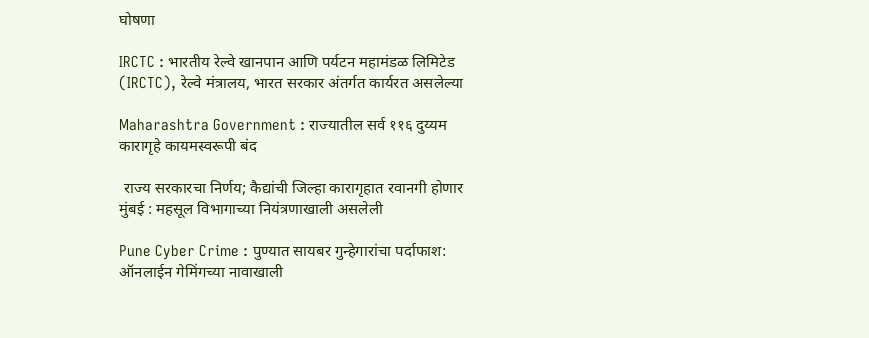घोषणा

IRCTC : भारतीय रेल्वे खानपान आणि पर्यटन महामंडळ लिमिटेड (IRCTC), रेल्वे मंत्रालय, भारत सरकार अंतर्गत कार्यरत असलेल्या

Maharashtra Government : राज्यातील सर्व ११६ दुय्यम कारागृहे कायमस्वरूपी बंद

 राज्य सरकारचा निर्णय; कैद्यांची जिल्हा कारागृहात रवानगी होणार मुंबई : महसूल विभागाच्या नियंत्रणाखाली असलेली

Pune Cyber Crime : पुण्यात सायबर गुन्हेगारांचा पर्दाफाश: ऑनलाईन गेमिंगच्या नावाखाली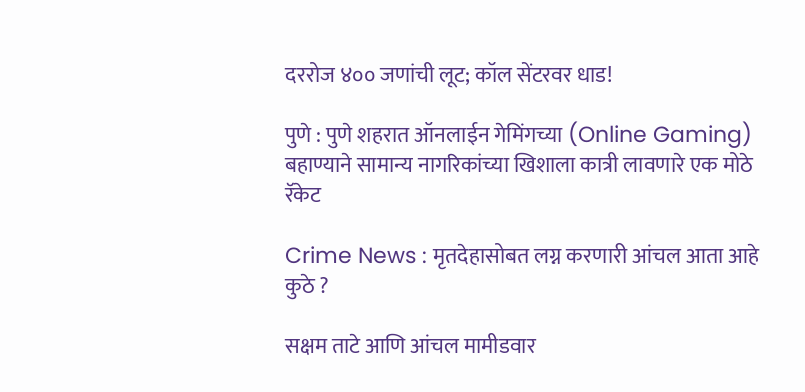दररोज ४०० जणांची लूट; कॉल सेंटरवर धाड!

पुणे : पुणे शहरात ऑनलाईन गेमिंगच्या (Online Gaming) बहाण्याने सामान्य नागरिकांच्या खिशाला कात्री लावणारे एक मोठे रॅकेट

Crime News : मृतदेहासोबत लग्न करणारी आंचल आता आहे कुठे ?

सक्षम ताटे आणि आंचल मामीडवार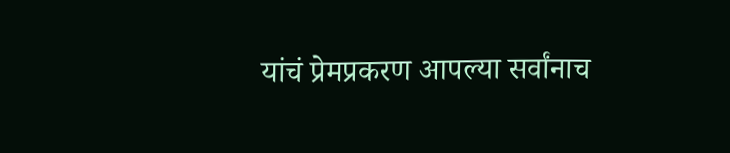यांचं प्रेमप्रकरण आपल्या सर्वांनाच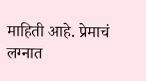माहिती आहे. प्रेमाचं लग्नात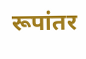रूपांतर